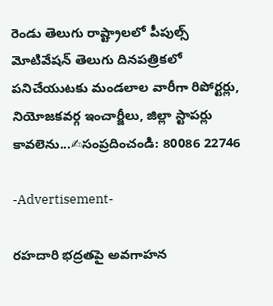రెండు తెలుగు రాష్ట్రాలలో పీపుల్స్ మోటివేషన్ తెలుగు దినపత్రికలో పనిచేయుటకు మండలాల వారీగా రిపోర్టర్లు, నియోజకవర్గ ఇంచార్జీలు, జిల్లా స్టాపర్లు కావలెను...✍సంప్రదించండి: 80086 22746

-Advertisement-

రహదారి భద్రతపై అవగాహన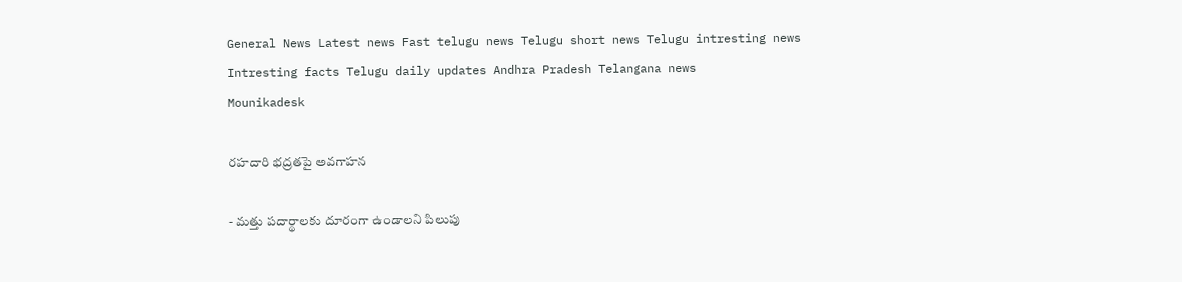General News Latest news Fast telugu news Telugu short news Telugu intresting news Intresting facts Telugu daily updates Andhra Pradesh Telangana news
Mounikadesk

రహదారి భద్రతపై అవగాహన

- మత్తు పదార్థాలకు దూరంగా ఉండాలని పిలుపు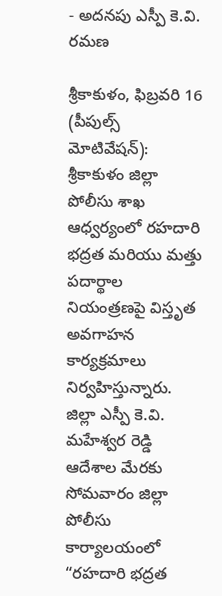- అదనపు ఎస్పీ కె.వి. రమణ

శ్రీకాకుళం, ఫిబ్రవరి 16 (పీపుల్స్ మోటివేషన్): శ్రీకాకుళం జిల్లా పోలీసు శాఖ ఆధ్వర్యంలో రహదారి భద్రత మరియు మత్తు పదార్థాల నియంత్రణపై విస్తృత అవగాహన కార్యక్రమాలు నిర్వహిస్తున్నారు. జిల్లా ఎస్పీ కె.వి. మహేశ్వర రెడ్డి ఆదేశాల మేరకు సోమవారం జిల్లా పోలీసు కార్యాలయంలో “రహదారి భద్రత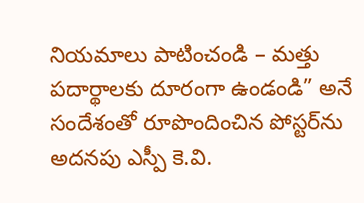నియమాలు పాటించండి – మత్తు పదార్థాలకు దూరంగా ఉండండి” అనే సందేశంతో రూపొందించిన పోస్టర్‌ను అదనపు ఎస్పీ కె.వి.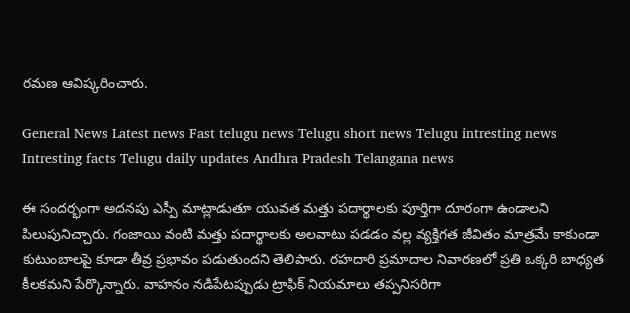రమణ ఆవిష్కరించారు.

General News Latest news Fast telugu news Telugu short news Telugu intresting news Intresting facts Telugu daily updates Andhra Pradesh Telangana news

ఈ సందర్భంగా అదనపు ఎస్పీ మాట్లాడుతూ యువత మత్తు పదార్థాలకు పూర్తిగా దూరంగా ఉండాలని పిలుపునిచ్చారు. గంజాయి వంటి మత్తు పదార్థాలకు అలవాటు పడడం వల్ల వ్యక్తిగత జీవితం మాత్రమే కాకుండా కుటుంబాలపై కూడా తీవ్ర ప్రభావం పడుతుందని తెలిపారు. రహదారి ప్రమాదాల నివారణలో ప్రతి ఒక్కరి బాధ్యత కీలకమని పేర్కొన్నారు. వాహనం నడిపేటప్పుడు ట్రాఫిక్ నియమాలు తప్పనిసరిగా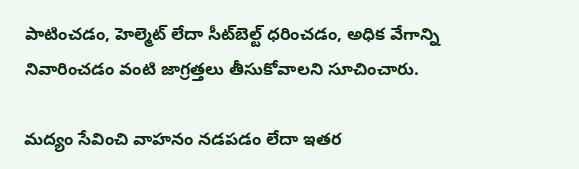పాటించడం, హెల్మెట్ లేదా సీట్‌బెల్ట్ ధరించడం, అధిక వేగాన్ని నివారించడం వంటి జాగ్రత్తలు తీసుకోవాలని సూచించారు.

మద్యం సేవించి వాహనం నడపడం లేదా ఇతర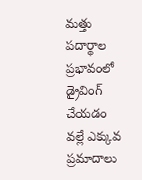మత్తు పదార్థాల ప్రభావంలో డ్రైవింగ్ చేయడం వల్లే ఎక్కువ ప్రమాదాలు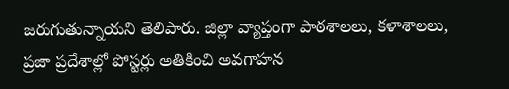జరుగుతున్నాయని తెలిపారు. జిల్లా వ్యాప్తంగా పాఠశాలలు, కళాశాలలు, ప్రజా ప్రదేశాల్లో పోస్టర్లు అతికించి అవగాహన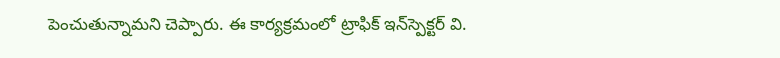పెంచుతున్నామని చెప్పారు. ఈ కార్యక్రమంలో ట్రాఫిక్ ఇన్‌స్పెక్టర్ వి.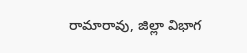రామారావు, జిల్లా విభాగ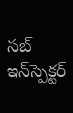సబ్ ఇన్‌స్పెక్టర్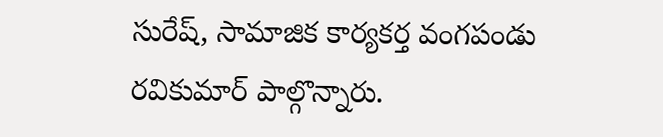సురేష్, సామాజిక కార్యకర్త వంగపండు రవికుమార్ పాల్గొన్నారు.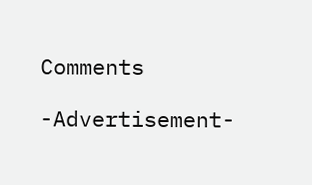Comments

-Advertisement-